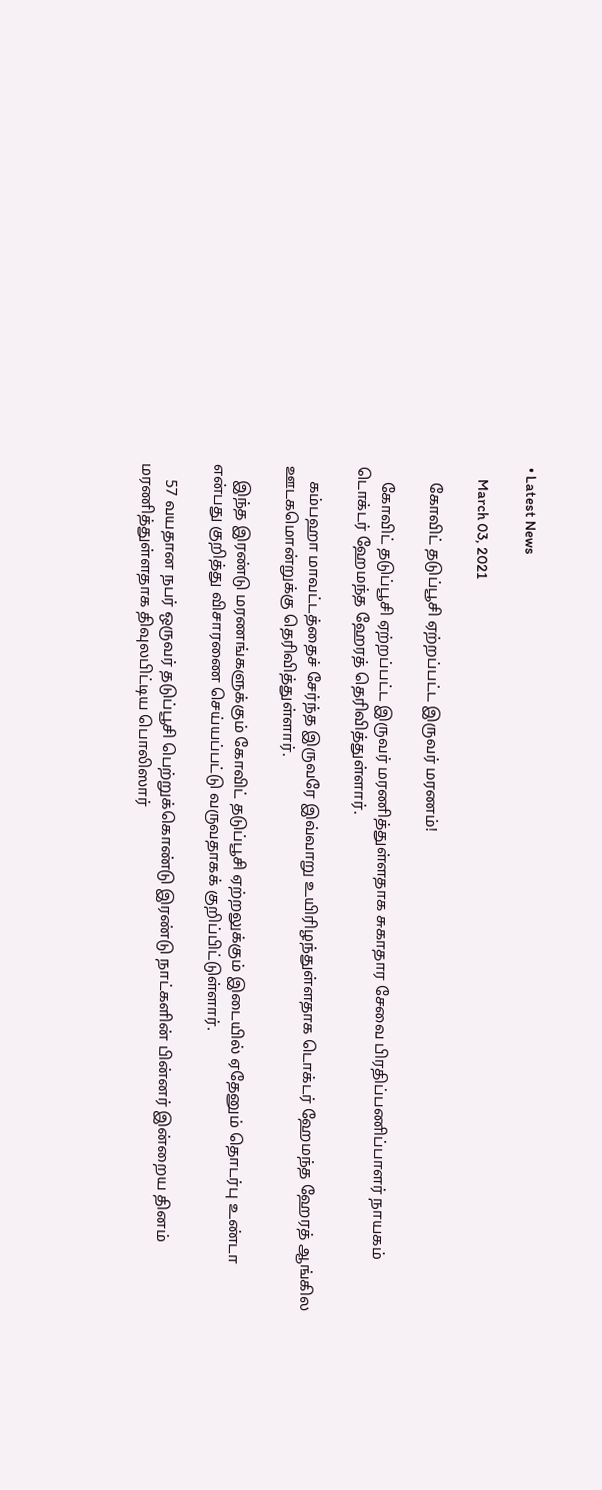• Latest News

    March 03, 2021

    கோவிட் தடுப்பூசி ஏற்றப்பட்ட இருவர் மரணம்!

    கோவிட் தடுப்பூசி ஏற்றப்பட்ட இருவர் மரணித்துள்ளதாக சுகாதார சேவை பிரதிப்பணிப்பாளர் நாயகம் டொக்டர் ஹேமந்த ஹேரத் தெரிவித்துள்ளார்.

    கம்பஹா மாவட்டத்தைச் சேர்ந்த இருவரே இவ்வாறு உயிரிழந்துள்ளதாக டொக்டர் ஹேமந்த ஹேரத் ஆங்கில ஊடகமொன்றுக்கு தெரிவித்துள்ளார்.

    இந்த இரண்டு மரணங்களுக்கும் கோவிட் தடுப்பூசி ஏற்றலுக்கும் இடையில் ஏதேனும் தொடர்பு உண்டா என்பது குறித்து விசாரணை செய்யப்பட்டு வருவதாகக் குறிப்பிட்டுள்ளார்.

    57 வயதான நபர் ஒருவர் தடுப்பூசி பெற்றுக்கொண்டு இரண்டு நாட்களின் பின்னர் இன்றைய தினம் மரணித்துள்ளதாக திவுலபிட்டிய பொலிஸார்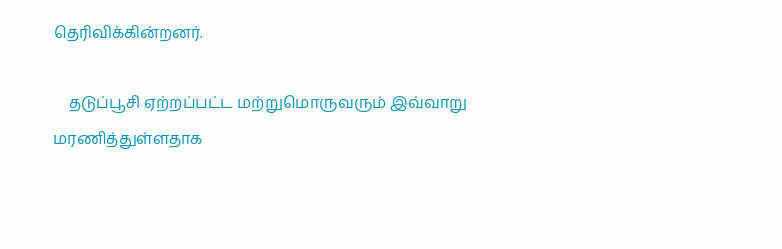தெரிவிக்கின்றனர்.

    தடுப்பூசி ஏற்றப்பட்ட மற்றுமொருவரும் இவ்வாறு மரணித்துள்ளதாக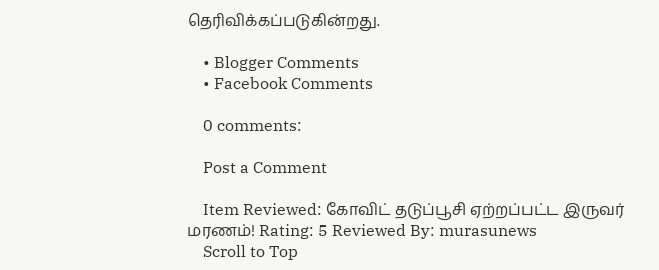தெரிவிக்கப்படுகின்றது.

    • Blogger Comments
    • Facebook Comments

    0 comments:

    Post a Comment

    Item Reviewed: கோவிட் தடுப்பூசி ஏற்றப்பட்ட இருவர் மரணம்! Rating: 5 Reviewed By: murasunews
    Scroll to Top